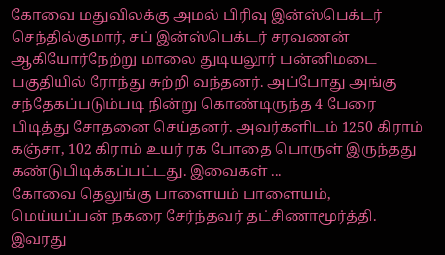கோவை மதுவிலக்கு அமல் பிரிவு இன்ஸ்பெக்டர் செந்தில்குமார், சப் இன்ஸ்பெக்டர் சரவணன் ஆகியோர்நேற்று மாலை துடியலூர் பன்னிமடை பகுதியில் ரோந்து சுற்றி வந்தனர். அப்போது அங்கு சந்தேகப்படும்படி நின்று கொண்டிருந்த 4 பேரை பிடித்து சோதனை செய்தனர். அவர்களிடம் 1250 கிராம் கஞ்சா, 102 கிராம் உயர் ரக போதை பொருள் இருந்தது கண்டுபிடிக்கப்பட்டது. இவைகள் ...
கோவை தெலுங்கு பாளையம் பாளையம், மெய்யப்பன் நகரை சேர்ந்தவர் தட்சிணாமூர்த்தி. இவரது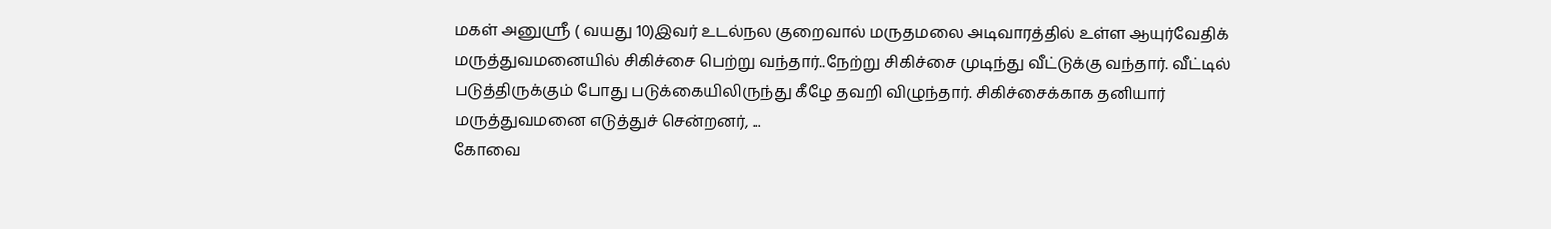மகள் அனுஸ்ரீ ( வயது 10)இவர் உடல்நல குறைவால் மருதமலை அடிவாரத்தில் உள்ள ஆயுர்வேதிக் மருத்துவமனையில் சிகிச்சை பெற்று வந்தார்..நேற்று சிகிச்சை முடிந்து வீட்டுக்கு வந்தார். வீட்டில் படுத்திருக்கும் போது படுக்கையிலிருந்து கீழே தவறி விழுந்தார். சிகிச்சைக்காக தனியார் மருத்துவமனை எடுத்துச் சென்றனர், ...
கோவை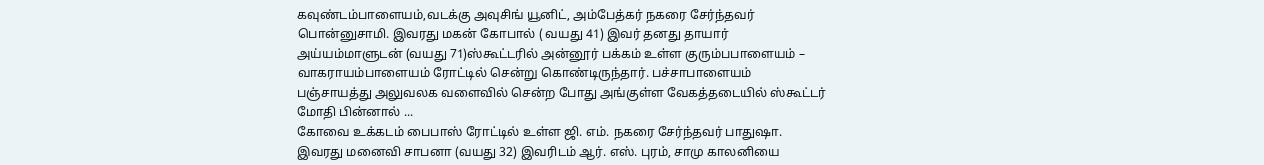கவுண்டம்பாளையம்,வடக்கு அவுசிங் யூனிட், அம்பேத்கர் நகரை சேர்ந்தவர் பொன்னுசாமி. இவரது மகன் கோபால் ( வயது 41) இவர் தனது தாயார் அய்யம்மாளுடன் (வயது 71)ஸ்கூட்டரில் அன்னூர் பக்கம் உள்ள குரும்பபாளையம் – வாகராயம்பாளையம் ரோட்டில் சென்று கொண்டிருந்தார். பச்சாபாளையம் பஞ்சாயத்து அலுவலக வளைவில் சென்ற போது அங்குள்ள வேகத்தடையில் ஸ்கூட்டர் மோதி பின்னால் ...
கோவை உக்கடம் பைபாஸ் ரோட்டில் உள்ள ஜி. எம். நகரை சேர்ந்தவர் பாதுஷா. இவரது மனைவி சாபனா (வயது 32) இவரிடம் ஆர். எஸ். புரம், சாமு காலனியை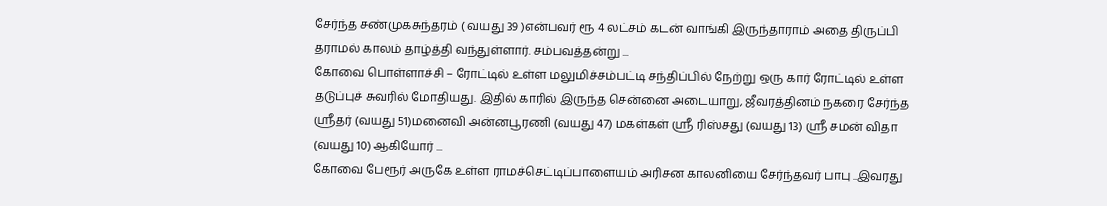சேர்ந்த சண்முகசுந்தரம் ( வயது 39 )என்பவர் ரூ 4 லட்சம் கடன் வாங்கி இருந்தாராம் அதை திருப்பி தராமல் காலம் தாழ்த்தி வந்துள்ளார். சம்பவத்தன்று ...
கோவை பொள்ளாச்சி – ரோட்டில் உள்ள மலுமிச்சம்பட்டி சந்திப்பில் நேற்று ஒரு கார் ரோட்டில் உள்ள தடுப்புச் சுவரில் மோதியது. இதில் காரில் இருந்த சென்னை அடையாறு, ஜீவரத்தினம் நகரை சேர்ந்த ஸ்ரீதர் (வயது 51)மனைவி அன்னபூரணி (வயது 47) மகள்கள் ஸ்ரீ ரிஸ்சது (வயது 13) ஸ்ரீ சமன் விதா (வயது 10) ஆகியோர் ...
கோவை பேரூர் அருகே உள்ள ராமச்செட்டிப்பாளையம் அரிசன காலனியை சேர்ந்தவர் பாபு ..இவரது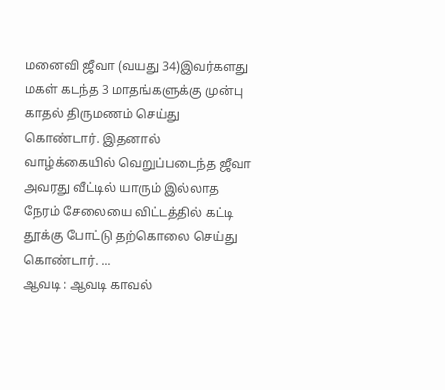மனைவி ஜீவா (வயது 34)இவர்களது மகள் கடந்த 3 மாதங்களுக்கு முன்பு காதல் திருமணம் செய்து கொண்டார். இதனால் வாழ்க்கையில் வெறுப்படைந்த ஜீவா அவரது வீட்டில் யாரும் இல்லாத நேரம் சேலையை விட்டத்தில் கட்டி தூக்கு போட்டு தற்கொலை செய்து கொண்டார். ...
ஆவடி : ஆவடி காவல்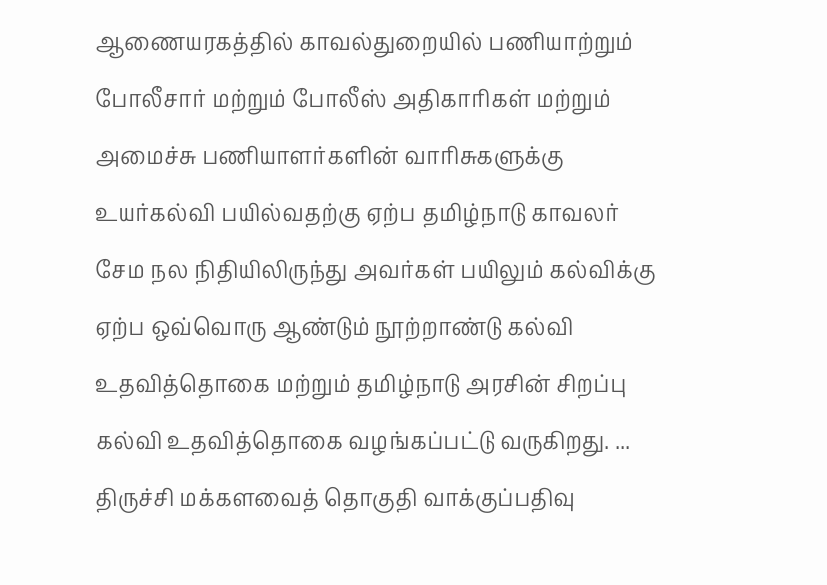ஆணையரகத்தில் காவல்துறையில் பணியாற்றும் போலீசார் மற்றும் போலீஸ் அதிகாரிகள் மற்றும் அமைச்சு பணியாளர்களின் வாரிசுகளுக்கு உயர்கல்வி பயில்வதற்கு ஏற்ப தமிழ்நாடு காவலர் சேம நல நிதியிலிருந்து அவர்கள் பயிலும் கல்விக்கு ஏற்ப ஒவ்வொரு ஆண்டும் நூற்றாண்டு கல்வி உதவித்தொகை மற்றும் தமிழ்நாடு அரசின் சிறப்பு கல்வி உதவித்தொகை வழங்கப்பட்டு வருகிறது. ...
திருச்சி மக்களவைத் தொகுதி வாக்குப்பதிவு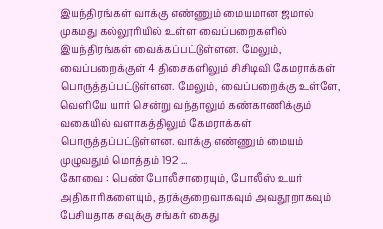இயந்திரங்கள் வாக்கு எண்ணும் மையமான ஜமால் முகமது கல்லூரியில் உள்ள வைப்பறைகளில் இயந்திரங்கள் வைக்கப்பட்டுள்ளன. மேலும், வைப்பறைக்குள் 4 திசைகளிலும் சிசிடிவி கேமராக்கள் பொருத்தப்பட்டுள்ளன. மேலும், வைப்பறைக்கு உள்ளே, வெளியே யார் சென்று வந்தாலும் கண்காணிக்கும் வகையில் வளாகத்திலும் கேமராக்கள் பொருத்தப்பட்டுள்ளன. வாக்கு எண்ணும் மையம் முழுவதும் மொத்தம் 192 ...
கோவை : பெண் போலீசாரையும், போலீஸ் உயர் அதிகாரிகளையும், தரக்குறைவாகவும் அவதூறாகவும் பேசியதாக சவுக்கு சங்கர் கைது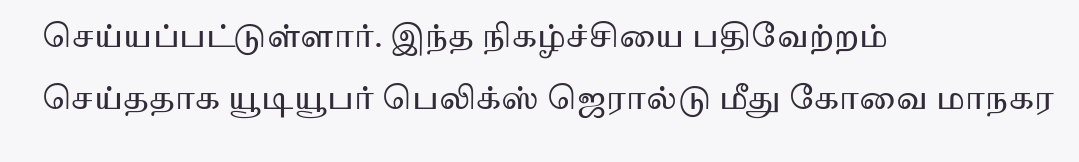செய்யப்பட்டுள்ளார். இந்த நிகழ்ச்சியை பதிவேற்றம் செய்ததாக யூடியூபர் பெலிக்ஸ் ஜெரால்டு மீது கோவை மாநகர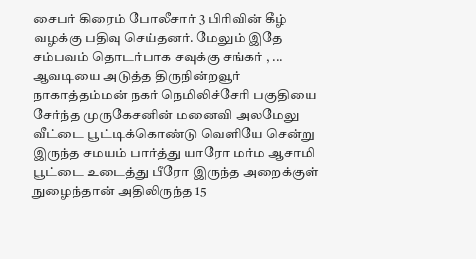சைபர் கிரைம் போலீசார் 3 பிரிவின் கீழ் வழக்கு பதிவு செய்தனர். மேலும் இதே சம்பவம் தொடர்பாக சவுக்கு சங்கர் , ...
ஆவடியை அடுத்த திருநின்றவூர் நாகாத்தம்மன் நகர் நெமிலிச்சேரி பகுதியை சேர்ந்த முருகேசனின் மனைவி அலமேலு வீட்டை பூட்டிக்கொண்டு வெளியே சென்று இருந்த சமயம் பார்த்து யாரோ மர்ம ஆசாமி பூட்டை உடைத்து பீரோ இருந்த அறைக்குள் நுழைந்தான் அதிலிருந்த 15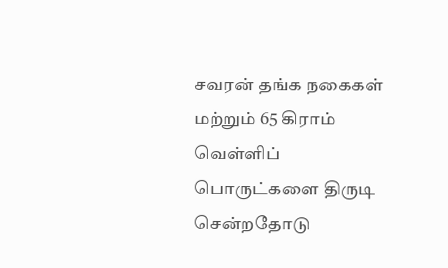சவரன் தங்க நகைகள் மற்றும் 65 கிராம் வெள்ளிப் பொருட்களை திருடி சென்றதோடு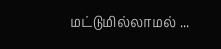மட்டுமில்லாமல் ...